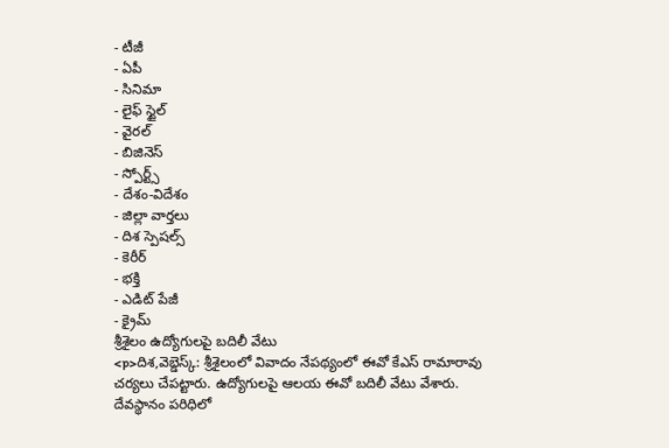- టీజీ
- ఏపీ
- సినిమా
- లైఫ్ స్టైల్
- వైరల్
- బిజినెస్
- స్పోర్ట్స్
- దేశం-విదేశం
- జిల్లా వార్తలు
- దిశ స్పెషల్స్
- కెరీర్
- భక్తి
- ఎడిట్ పేజీ
- క్రైమ్
శ్రీశైలం ఉద్యోగులపై బదిలీ వేటు
<p>దిశ,వెబ్డెస్క్: శ్రీశైలంలో వివాదం నేపథ్యంలో ఈవో కేఎస్ రామారావు చర్యలు చేపట్టారు. ఉద్యోగులపై ఆలయ ఈవో బదిలీ వేటు వేశారు. దేవస్థానం పరిధిలో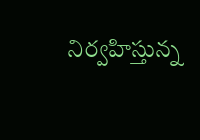నిర్వహిస్తున్న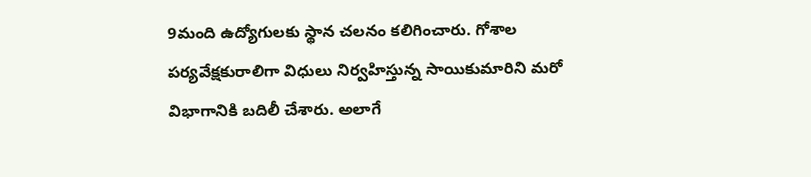9మంది ఉద్యోగులకు స్థాన చలనం కలిగించారు. గోశాల పర్యవేక్షకురాలిగా విధులు నిర్వహిస్తున్న సాయికుమారిని మరో విభాగానికి బదిలీ చేశారు. అలాగే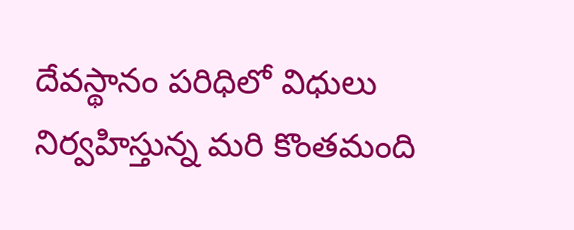దేవస్థానం పరిధిలో విధులు నిర్వహిస్తున్న మరి కొంతమంది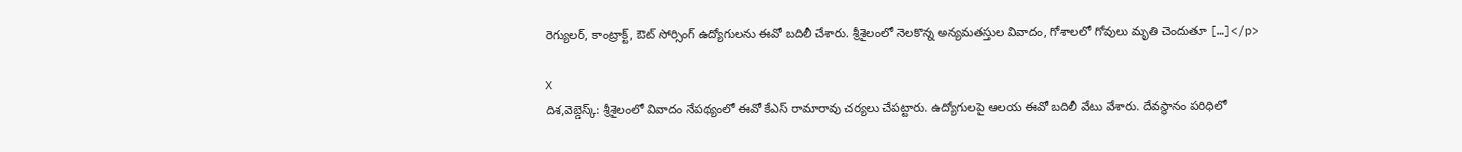రెగ్యులర్, కాంట్రాక్ట్, ఔట్ సోర్సింగ్ ఉద్యోగులను ఈవో బదిలీ చేశారు. శ్రీశైలంలో నెలకొన్న అన్యమతస్తుల వివాదం, గోశాలలో గోవులు మృతి చెందుతూ […]</p>

X
దిశ,వెబ్డెస్క్: శ్రీశైలంలో వివాదం నేపథ్యంలో ఈవో కేఎస్ రామారావు చర్యలు చేపట్టారు. ఉద్యోగులపై ఆలయ ఈవో బదిలీ వేటు వేశారు. దేవస్థానం పరిధిలో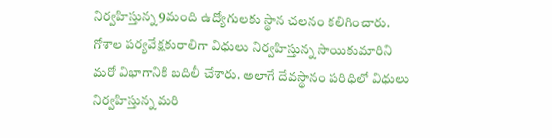నిర్వహిస్తున్న 9మంది ఉద్యోగులకు స్థాన చలనం కలిగించారు. గోశాల పర్యవేక్షకురాలిగా విధులు నిర్వహిస్తున్న సాయికుమారిని మరో విభాగానికి బదిలీ చేశారు. అలాగే దేవస్థానం పరిధిలో విధులు నిర్వహిస్తున్న మరి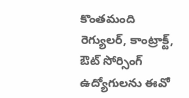కొంతమంది రెగ్యులర్, కాంట్రాక్ట్, ఔట్ సోర్సింగ్ ఉద్యోగులను ఈవో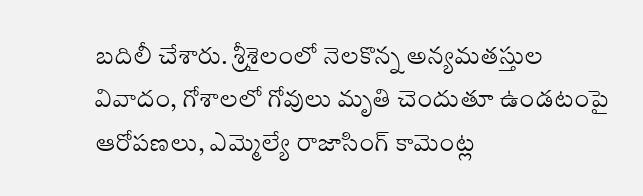బదిలీ చేశారు. శ్రీశైలంలో నెలకొన్న అన్యమతస్తుల వివాదం, గోశాలలో గోవులు మృతి చెందుతూ ఉండటంపై ఆరోపణలు, ఎమ్మెల్యే రాజాసింగ్ కామెంట్ల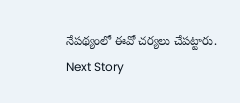నేపథ్యంలో ఈవో చర్యలు చేపట్టారు.
Next Story